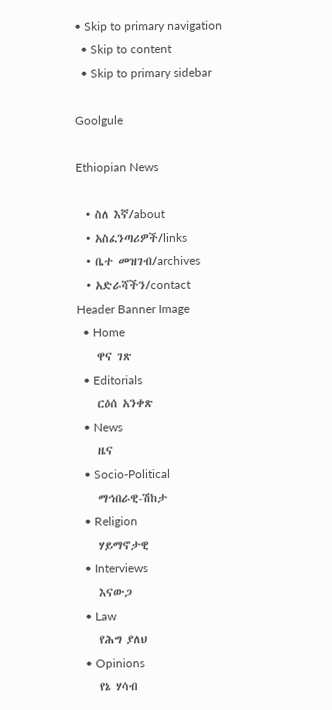• Skip to primary navigation
  • Skip to content
  • Skip to primary sidebar

Goolgule

Ethiopian News

  • ስለ እኛ/about
  • አስፈንጣሪዎች/links
  • ቤተ መዝገብ/archives
  • አድራሻችን/contact
Header Banner Image
  • Home
    ዋና ገጽ
  • Editorials
    ርዕሰ አንቀጽ
  • News
    ዜና
  • Socio-Political
    ማኅበራዊ-ሽከታ
  • Religion
    ሃይማኖታዊ
  • Interviews
    እናውጋ
  • Law
    የሕግ ያለህ
  • Opinions
    የኔ ሃሳብ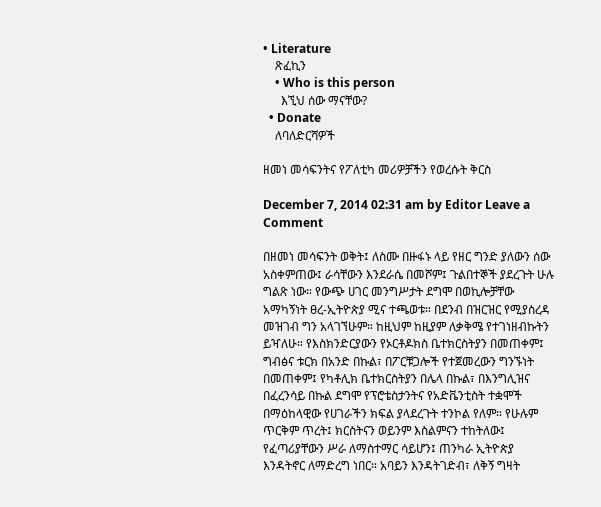• Literature
    ጽፈኪን
    • Who is this person
      እኚህ ሰው ማናቸው?
  • Donate
    ለባለድርሻዎች

ዘመነ መሳፍንትና የፖለቲካ መሪዎቻችን የወረሱት ቅርስ

December 7, 2014 02:31 am by Editor Leave a Comment

በዘመነ መሳፍንት ወቅት፤ ለስሙ በዙፋኑ ላይ የዘር ግንድ ያለውን ሰው አስቀምጠው፤ ራሳቸውን እንደራሴ በመሾም፤ ጉልበተኞች ያደረጉት ሁሉ ግልጽ ነው። የውጭ ሀገር መንግሥታት ደግሞ በወኪሎቻቸው አማካኝነት ፀረ-ኢትዮጵያ ሚና ተጫወቱ። በደንብ በዝርዝር የሚያስረዳ መዝገብ ግን አላገኘሁም። ከዚህም ከዚያም ለቃቅሜ የተገነዘብኩትን ይዣለሁ። የእስክንድርያውን የኦርቶዶክስ ቤተክርስትያን በመጠቀም፤ ግብፅና ቱርክ በአንድ በኩል፣ በፖርቹጋሎች የተጀመረውን ግንኙነት በመጠቀም፤ የካቶሊክ ቤተክርስትያን በሌላ በኩል፣ በእንግሊዝና በፈረንሳይ በኩል ደግሞ የፕሮቴስታንትና የአድቬንቲስት ተቋሞች በማዕከላዊው የሀገራችን ክፍል ያላደረጉት ተንኮል የለም። የሁሉም ጥርቅም ጥረት፤ ክርስትናን ወይንም እስልምናን ተከትለው፤ የፈጣሪያቸውን ሥራ ለማስተማር ሳይሆን፤ ጠንካራ ኢትዮጵያ እንዳትኖር ለማድረግ ነበር። አባይን እንዳትገድብ፣ ለቅኝ ግዛት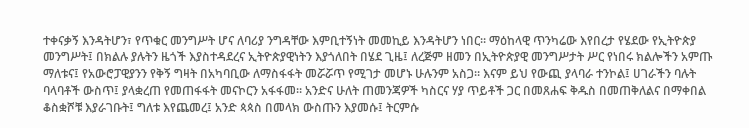ተቀናቃኝ እንዳትሆን፣ የጥቁር መንግሥት ሆና ለባሪያ ንግዳቸው እምቢተኝነት መመኪይ እንዳትሆን ነበር። ማዕከላዊ ጥንካሬው እየበረታ የሄደው የኢትዮጵያ መንግሥት፤ በክልሉ ያሉትን ዜጎች እያስተዳደረና ኢትዮጵያዊነትን እያጎለበት በሄደ ጊዜ፤ ለረጅም ዘመን በኢትዮጵያዊ መንግሥታት ሥር የነበሩ ክልሎችን አምጡ ማለቱና፤ የአውሮፓዊያንን የቅኝ ግዛት በአካባቢው ለማስፋፋት መሯሯጥ የሚገታ መሆኑ ሁሉንም አስጋ። እናም ይህ የውጪ ያላባራ ተንኮል፤ ሀገራችን ባሉት ባላባቶች ውስጥ፤ ያላቋረጠ የመጠፋፋት መናኮርን አፋፋመ። አንድና ሁለት ጠመንጃዎች ካስርና ሃያ ጥይቶች ጋር በመጸሐፍ ቅዱስ በመጠቅለልና በማቀበል ቆስቋሾቹ እያራገቡት፤ ግለቱ እየጨመረ፤ አንድ ጳጳስ በመላክ ውስጡን እያመሱ፤ ትርምሱ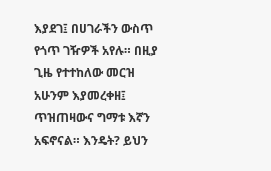እያደገ፤ በሀገራችን ውስጥ የጎጥ ገዥዎች አየሉ። በዚያ ጊዜ የተተከለው መርዝ አሁንም እያመረቀዘ፤ ጥዝጠዛውና ግማቱ እኛን አፍኖናል። እንዴት? ይህን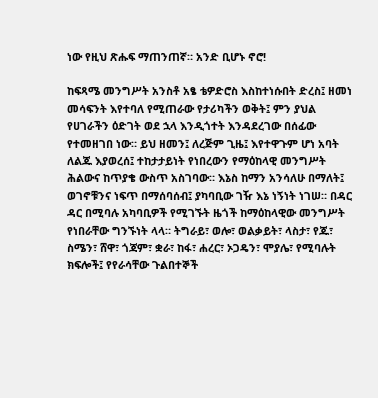ነው የዚህ ጽሑፍ ማጠንጠኛ። አንድ ቢሆኑ ኖሮ!

ከፍጻሜ መንግሥት አንስቶ አፄ ቴዎድሮስ እስከተነሱበት ድረስ፤ ዘመነ መሳፍንት እየተባለ የሚጠራው የታሪካችን ወቅት፤ ምን ያህል የሀገራችን ዕድገት ወደ ኋላ እንዲጎተት እንዳደረገው በሰፊው የተመዘገበ ነው። ይህ ዘመን፤ ለረጅም ጊዜ፤ እየተዋጉም ሆነ አባት ለልጁ እያወረሰ፤ ተከታታይነት የነበረውን የማዕከላዊ መንግሥት ሕልውና ከጥያቄ ውስጥ አስገባው። እኔስ ከማን አንሳለሁ በማለት፤ ወገኖቹንና ነፍጥ በማሰባሰብ፤ ያካባቢው ገዥ እኔ ነኝነት ነገሠ። በዳር ዳር በሚባሉ አካባቢዎች የሚገኙት ዜጎች ከማዕከላዊው መንግሥት የነበራቸው ግንኙነት ላላ። ትግራይ፣ ወሎ፣ ወልቃይት፣ ላስታ፣ የጁ፣ ስሜን፣ ሸዋ፣ ጎጃም፣ ቋራ፣ ከፋ፣ ሐረር፣ ኦጋዴን፣ ሞያሌ፣ የሚባሉት ክፍሎች፤ የየራሳቸው ጉልበተኞች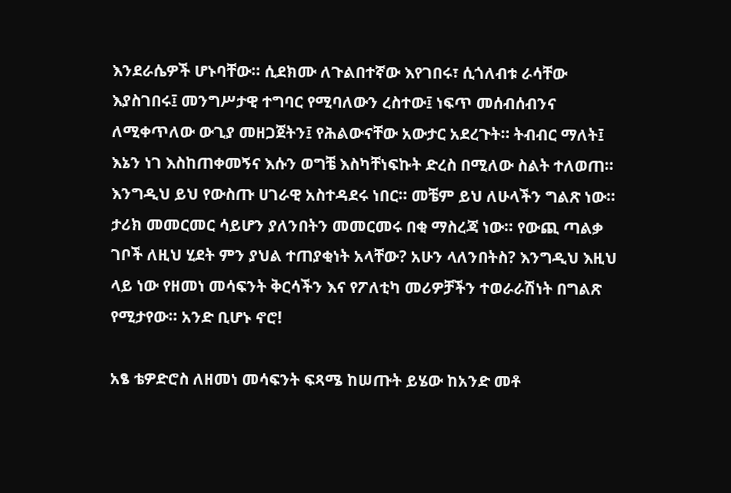እንደራሴዎች ሆኑባቸው። ሲደክሙ ለጉልበተኛው እየገበሩ፣ ሲጎለብቱ ራሳቸው እያስገበሩ፤ መንግሥታዊ ተግባር የሚባለውን ረስተው፤ ነፍጥ መሰብሰብንና ለሚቀጥለው ውጊያ መዘጋጀትን፤ የሕልውናቸው አውታር አደረጉት። ትብብር ማለት፤ እኔን ነገ እስከጠቀመኝና እሱን ወግቼ እስካቸነፍኩት ድረስ በሚለው ስልት ተለወጠ። እንግዲህ ይህ የውስጡ ሀገራዊ አስተዳደሩ ነበር። መቼም ይህ ለሁላችን ግልጽ ነው። ታሪክ መመርመር ሳይሆን ያለንበትን መመርመሩ በቂ ማስረጃ ነው። የውጪ ጣልቃ ገቦች ለዚህ ሂደት ምን ያህል ተጠያቂነት አላቸው? አሁን ላለንበትስ? እንግዲህ እዚህ ላይ ነው የዘመነ መሳፍንት ቅርሳችን እና የፖለቲካ መሪዎቻችን ተወራራሽነት በግልጽ የሚታየው። አንድ ቢሆኑ ኖሮ!

አፄ ቴዎድሮስ ለዘመነ መሳፍንት ፍጻሜ ከሠጡት ይሄው ከአንድ መቶ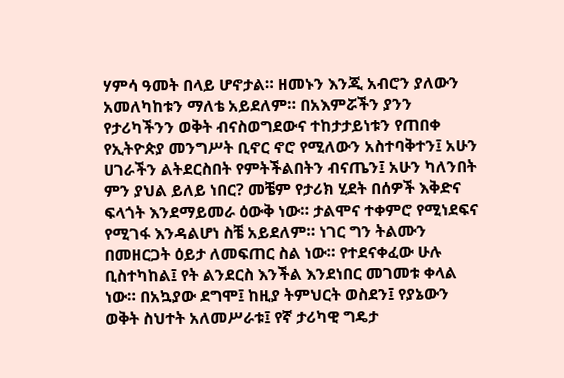ሃምሳ ዓመት በላይ ሆኖታል። ዘመኑን እንጂ አብሮን ያለውን አመለካከቱን ማለቴ አይደለም። በአእምሯችን ያንን የታሪካችንን ወቅት ብናስወግደውና ተከታታይነቱን የጠበቀ የኢትዮጵያ መንግሥት ቢኖር ኖሮ የሚለውን አስተባቅተን፤ አሁን ሀገራችን ልትደርስበት የምትችልበትን ብናጤን፤ አሁን ካለንበት ምን ያህል ይለይ ነበር? መቼም የታሪክ ሂደት በሰዎች እቅድና ፍላጎት እንደማይመራ ዕውቅ ነው። ታልሞና ተቀምሮ የሚነደፍና የሚገፋ እንዳልሆነ ስቼ አይደለም። ነገር ግን ትልሙን በመዘርጋት ዕይታ ለመፍጠር ስል ነው። የተደናቀፈው ሁሉ ቢስተካከል፤ የት ልንደርስ እንችል እንደነበር መገመቱ ቀላል ነው። በአኳያው ደግሞ፤ ከዚያ ትምህርት ወስደን፤ የያኔውን ወቅት ስህተት አለመሥራቱ፤ የኛ ታሪካዊ ግዴታ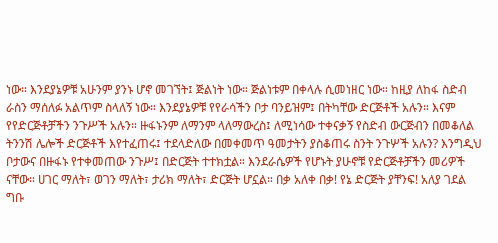ነው። እንደያኔዎቹ አሁንም ያንኑ ሆኖ መገኘት፤ ጅልነት ነው። ጅልነቱም በቀላሉ ሲመነዘር ነው። ከዚያ ለከፋ ስድብ ራስን ማሰለፉ አልጥም ስላለኝ ነው። እንደያኔዎቹ የየራሳችን ቦታ ባንይዝም፤ በትካቸው ድርጅቶች አሉን። እናም የየድርጅቶቻችን ንጉሥች አሉን። ዙፋኑንም ለማንም ላለማውረስ፤ ለሚነሳው ተቀናቃኝ የስድብ ውርጅብን በመቆለል ትንንሽ ሌሎች ድርጅቶች እየተፈጠሩ፤ ተደላድለው በመቀመጥ ዓመታትን ያስቆጠሩ ስንት ንጉሦች አሉን? እንግዲህ ቦታውና በዙፋኑ የተቀመጠው ንጉሥ፤ በድርጅት ተተክቷል። እንደራሴዎች የሆኑት ያሁኖቹ የድርጅቶቻችን መሪዎች ናቸው። ሀገር ማለት፣ ወገን ማለት፣ ታሪክ ማለት፣ ድርጅት ሆኗል። በቃ አለቀ በቃ! የኔ ድርጅት ያቸንፍ! አለያ ገደል ግቡ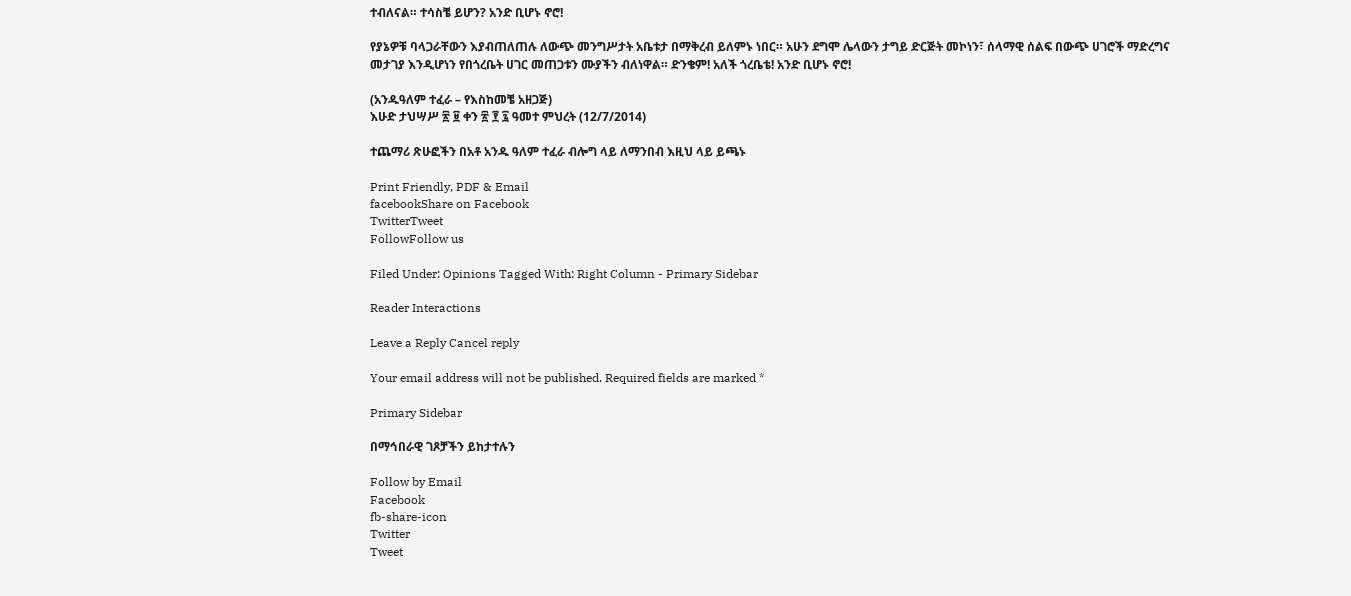ተብለናል። ተሳስቼ ይሆን? አንድ ቢሆኑ ኖሮ!

የያኔዎቹ ባላጋራቸውን እያብጠለጠሉ ለውጭ መንግሥታት አቤቱታ በማቅረብ ይለምኑ ነበር። አሁን ደግሞ ሌላውን ታግይ ድርጅት መኮነን፣ ሰላማዊ ሰልፍ በውጭ ሀገሮች ማድረግና መታገያ እንዲሆነን የበጎረቤት ሀገር መጠጋቱን ሙያችን ብለነዋል። ድንቄም! አለች ጎረቤቴ! አንድ ቢሆኑ ኖሮ!

(አንዱዓለም ተፈራ – የእስከመቼ አዘጋጅ)
እሁድ ታህሣሥ ፳ ፱ ቀን ፳ ፻ ፯ ዓመተ ምህረት (12/7/2014)

ተጨማሪ ጽሁፎችን በአቶ አንዱ ዓለም ተፈራ ብሎግ ላይ ለማንበብ እዚህ ላይ ይጫኑ

Print Friendly, PDF & Email
facebookShare on Facebook
TwitterTweet
FollowFollow us

Filed Under: Opinions Tagged With: Right Column - Primary Sidebar

Reader Interactions

Leave a Reply Cancel reply

Your email address will not be published. Required fields are marked *

Primary Sidebar

በማኅበራዊ ገጾቻችን ይከታተሉን

Follow by Email
Facebook
fb-share-icon
Twitter
Tweet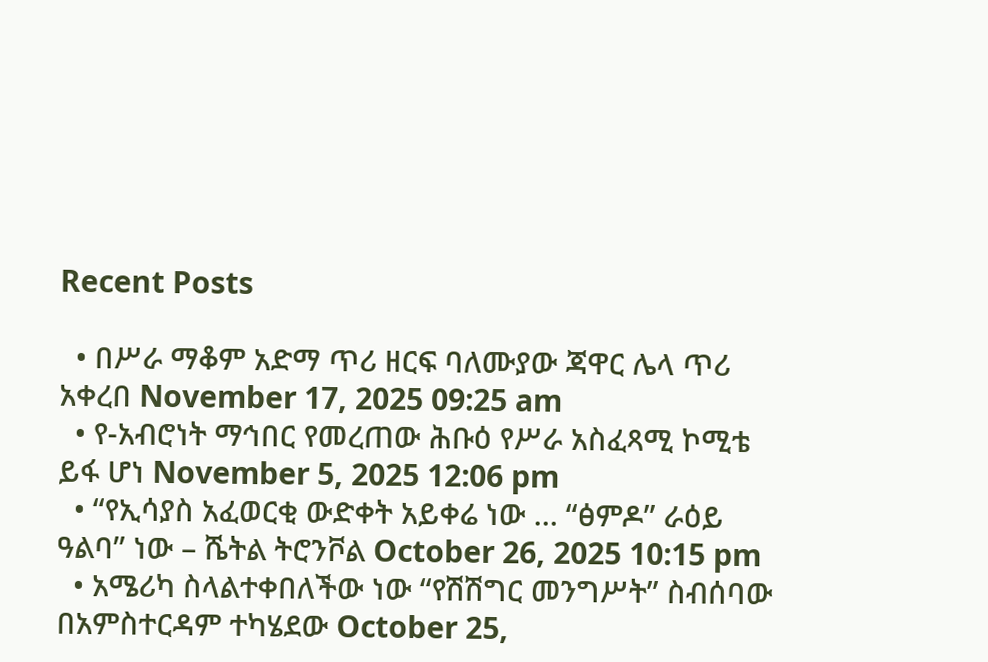Recent Posts

  • በሥራ ማቆም አድማ ጥሪ ዘርፍ ባለሙያው ጃዋር ሌላ ጥሪ አቀረበ November 17, 2025 09:25 am
  • የ-አብሮነት ማኅበር የመረጠው ሕቡዕ የሥራ አስፈጻሚ ኮሚቴ ይፋ ሆነ November 5, 2025 12:06 pm
  • “የኢሳያስ አፈወርቂ ውድቀት አይቀሬ ነው … “ፅምዶ” ራዕይ ዓልባ” ነው – ሼትል ትሮንቮል October 26, 2025 10:15 pm
  • አሜሪካ ስላልተቀበለችው ነው “የሽሽግር መንግሥት” ስብሰባው በአምስተርዳም ተካሄደው October 25,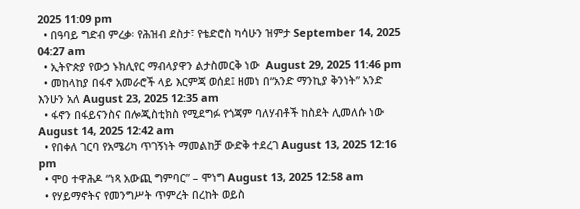2025 11:09 pm
  • በዓባይ ግድብ ምረቃ፡ የሕዝብ ደስታ፣ የቴድሮስ ካሳሁን ዝምታ September 14, 2025 04:27 am
  • ኢትዮጵያ የውኃ ኑክሊየር ማብላያዋን ልታስመርቅ ነው  August 29, 2025 11:46 pm
  • መከላከያ በፋኖ አመራሮች ላይ እርምጃ ወሰደ፤ ዘመነ በ“አንድ ማንኪያ ቅንነት” አንድ እንሁን አለ August 23, 2025 12:35 am
  • ፋኖን በፋይናንስና በሎጂስቲክስ የሚደግፉ የጎጃም ባለሃብቶች ከስደት ሊመለሱ ነው August 14, 2025 12:42 am
  • የበቀለ ገርባ የአሜሪካ ጥገኝነት ማመልከቻ ውድቅ ተደረገ August 13, 2025 12:16 pm
  • ሞዐ ተዋሕዶ “ነጻ አውጪ ግምባር” – ሞነግ August 13, 2025 12:58 am
  • የሃይማኖትና የመንግሥት ጥምረት በረከት ወይስ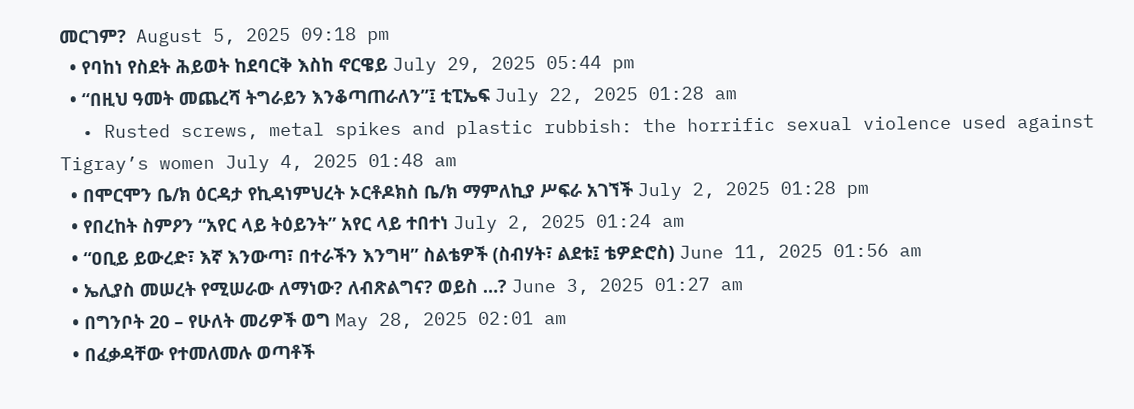መርገም?  August 5, 2025 09:18 pm
  • የባከነ የስደት ሕይወት ከደባርቅ እስከ ኖርዌይ July 29, 2025 05:44 pm
  • “በዚህ ዓመት መጨረሻ ትግራይን እንቆጣጠራለን”፤ ቲፒኤፍ July 22, 2025 01:28 am
  • Rusted screws, metal spikes and plastic rubbish: the horrific sexual violence used against Tigray’s women July 4, 2025 01:48 am
  • በሞርሞን ቤ/ክ ዕርዳታ የኪዳነምህረት ኦርቶዶክስ ቤ/ክ ማምለኪያ ሥፍራ አገኘች July 2, 2025 01:28 pm
  • የበረከት ስምዖን “አየር ላይ ትዕይንት” አየር ላይ ተበተነ July 2, 2025 01:24 am
  • “ዐቢይ ይውረድ፣ እኛ እንውጣ፣ በተራችን እንግዛ” ስልቴዎች (ስብሃት፣ ልደቱ፤ ቴዎድሮስ) June 11, 2025 01:56 am
  • ኤሊያስ መሠረት የሚሠራው ለማነው? ለብጽልግና? ወይስ …? June 3, 2025 01:27 am
  • በግንቦት 20 – የሁለት መሪዎች ወግ May 28, 2025 02:01 am
  • በፈቃዳቸው የተመለመሉ ወጣቶች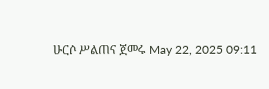ሁርሶ ሥልጠና ጀመሩ May 22, 2025 09:11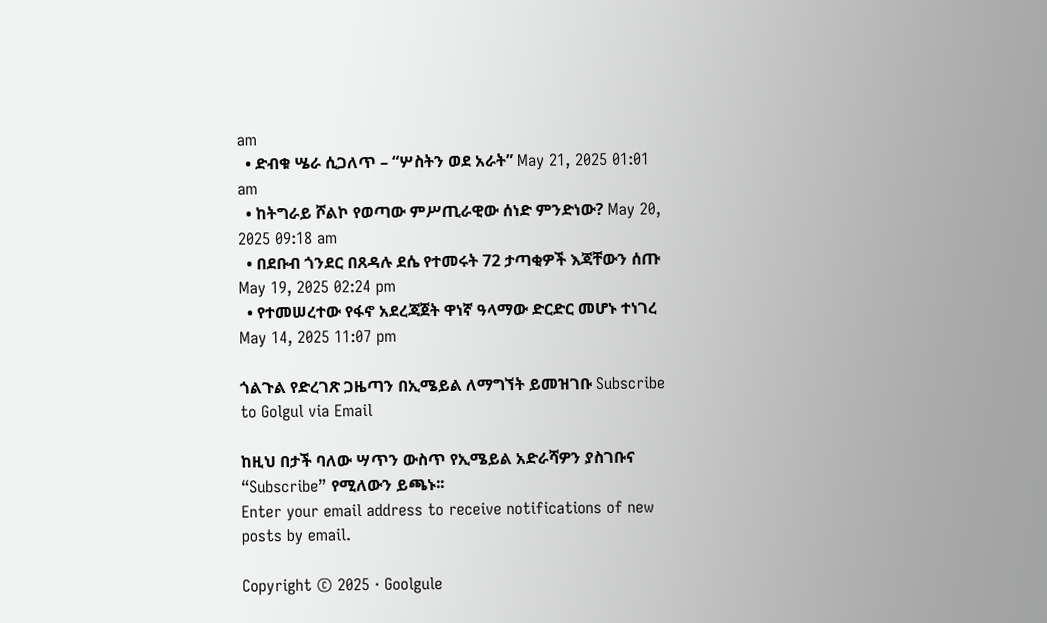am
  • ድብቁ ሤራ ሲጋለጥ – “ሦስትን ወደ አራት” May 21, 2025 01:01 am
  • ከትግራይ ሾልኮ የወጣው ምሥጢራዊው ሰነድ ምንድነው? May 20, 2025 09:18 am
  • በደቡብ ጎንደር በጸዳሉ ደሴ የተመሩት 72 ታጣቂዎች እጃቸውን ሰጡ May 19, 2025 02:24 pm
  • የተመሠረተው የፋኖ አደረጃጀት ዋነኛ ዓላማው ድርድር መሆኑ ተነገረ May 14, 2025 11:07 pm

ጎልጉል የድረገጽ ጋዜጣን በኢሜይል ለማግኘት ይመዝገቡ Subscribe to Golgul via Email

ከዚህ በታች ባለው ሣጥን ውስጥ የኢሜይል አድራሻዎን ያስገቡና “Subscribe” የሚለውን ይጫኑ፡፡
Enter your email address to receive notifications of new posts by email.

Copyright © 2025 · Goolgule